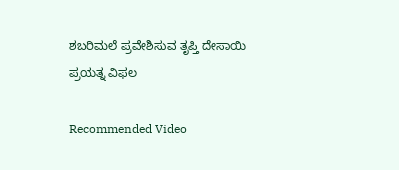ಶಬರಿಮಲೆ ಪ್ರವೇಶಿಸುವ ತೃಪ್ತಿ ದೇಸಾಯಿ ಪ್ರಯತ್ನ ವಿಫಲ

Recommended Video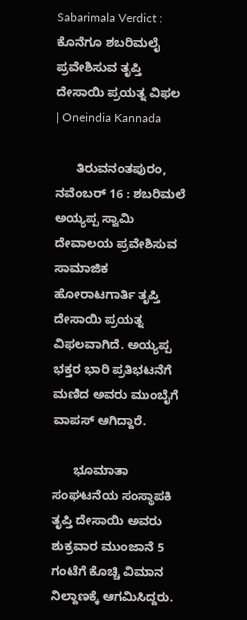Sabarimala Verdict : ಕೊನೆಗೂ ಶಬರಿಮಲೈ ಪ್ರವೇಶಿಸುವ ತೃಪ್ತಿ ದೇಸಾಯಿ ಪ್ರಯತ್ನ ವಿಫಲ | Oneindia Kannada

      ತಿರುವನಂತಪುರಂ, ನವೆಂಬರ್ 16 : ಶಬರಿಮಲೆ ಅಯ್ಯಪ್ಪ ಸ್ವಾಮಿ ದೇವಾಲಯ ಪ್ರವೇಶಿಸುವ ಸಾಮಾಜಿಕ ಹೋರಾಟಗಾರ್ತಿ ತೃಪ್ತಿ ದೇಸಾಯಿ ಪ್ರಯತ್ನ ವಿಫಲವಾಗಿದೆ. ಅಯ್ಯಪ್ಪ ಭಕ್ತರ ಭಾರಿ ಪ್ರತಿಭಟನೆಗೆ ಮಣಿದ ಅವರು ಮುಂಬೈಗೆ ವಾಪಸ್ ಆಗಿದ್ದಾರೆ.

      ಭೂಮಾತಾ ಸಂಘಟನೆಯ ಸಂಸ್ಥಾಪಕಿ ತೃಪ್ತಿ ದೇಸಾಯಿ ಅವರು ಶುಕ್ರವಾರ ಮುಂಜಾನೆ 5 ಗಂಟೆಗೆ ಕೊಚ್ಚಿ ವಿಮಾನ ನಿಲ್ದಾಣಕ್ಕೆ ಆಗಮಿಸಿದ್ದರು.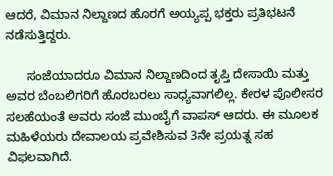ಆದರೆ, ವಿಮಾನ ನಿಲ್ದಾಣದ ಹೊರಗೆ ಅಯ್ಯಪ್ಪ ಭಕ್ತರು ಪ್ರತಿಭಟನೆ ನಡೆಸುತ್ತಿದ್ದರು.

      ಸಂಜೆಯಾದರೂ ವಿಮಾನ ನಿಲ್ದಾಣದಿಂದ ತೃಪ್ತಿ ದೇಸಾಯಿ ಮತ್ತು ಅವರ ಬೆಂಬಲಿಗರಿಗೆ ಹೊರಬರಲು ಸಾಧ್ಯವಾಗಲಿಲ್ಲ. ಕೇರಳ ಪೊಲೀಸರ ಸಲಹೆಯಂತೆ ಅವರು ಸಂಜೆ ಮುಂಬೈಗೆ ವಾಪಸ್ ಆದರು. ಈ ಮೂಲಕ ಮಹಿಳೆಯರು ದೇವಾಲಯ ಪ್ರವೇಶಿಸುವ 3ನೇ ಪ್ರಯತ್ನ ಸಹ ವಿಫಲವಾಗಿದೆ.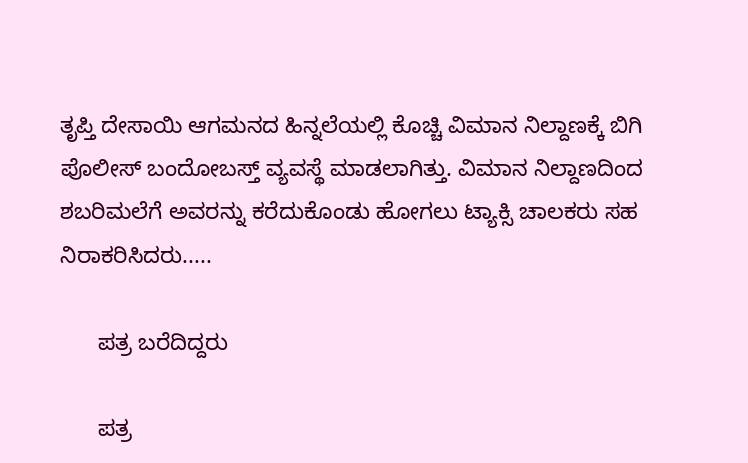ತೃಪ್ತಿ ದೇಸಾಯಿ ಆಗಮನದ ಹಿನ್ನಲೆಯಲ್ಲಿ ಕೊಚ್ಚಿ ವಿಮಾನ ನಿಲ್ದಾಣಕ್ಕೆ ಬಿಗಿ ಪೊಲೀಸ್ ಬಂದೋಬಸ್ತ್‌ ವ್ಯವಸ್ಥೆ ಮಾಡಲಾಗಿತ್ತು. ವಿಮಾನ ನಿಲ್ದಾಣದಿಂದ ಶಬರಿಮಲೆಗೆ ಅವರನ್ನು ಕರೆದುಕೊಂಡು ಹೋಗಲು ಟ್ಯಾಕ್ಸಿ ಚಾಲಕರು ಸಹ ನಿರಾಕರಿಸಿದರು.....

      ಪತ್ರ ಬರೆದಿದ್ದರು

      ಪತ್ರ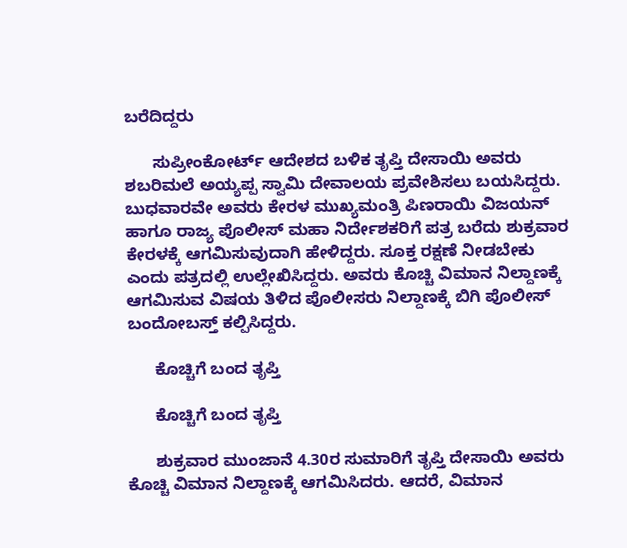ಬರೆದಿದ್ದರು

      ಸುಪ್ರೀಂಕೋರ್ಟ್ ಆದೇಶದ ಬಳಿಕ ತೃಪ್ತಿ ದೇಸಾಯಿ ಅವರು ಶಬರಿಮಲೆ ಅಯ್ಯಪ್ಪ ಸ್ವಾಮಿ ದೇವಾಲಯ ಪ್ರವೇಶಿಸಲು ಬಯಸಿದ್ದರು. ಬುಧವಾರವೇ ಅವರು ಕೇರಳ ಮುಖ್ಯಮಂತ್ರಿ ಪಿಣರಾಯಿ ವಿಜಯನ್ ಹಾಗೂ ರಾಜ್ಯ ಪೊಲೀಸ್ ಮಹಾ ನಿರ್ದೇಶಕರಿಗೆ ಪತ್ರ ಬರೆದು ಶುಕ್ರವಾರ ಕೇರಳಕ್ಕೆ ಆಗಮಿಸುವುದಾಗಿ ಹೇಳಿದ್ದರು. ಸೂಕ್ತ ರಕ್ಷಣೆ ನೀಡಬೇಕು ಎಂದು ಪತ್ರದಲ್ಲಿ ಉಲ್ಲೇಖಿಸಿದ್ದರು. ಅವರು ಕೊಚ್ಚಿ ವಿಮಾನ ನಿಲ್ದಾಣಕ್ಕೆ ಆಗಮಿಸುವ ವಿಷಯ ತಿಳಿದ ಪೊಲೀಸರು ನಿಲ್ದಾಣಕ್ಕೆ ಬಿಗಿ ಪೊಲೀಸ್ ಬಂದೋಬಸ್ತ್ ಕಲ್ಪಿಸಿದ್ದರು.

      ಕೊಚ್ಚಿಗೆ ಬಂದ ತೃಪ್ತಿ

      ಕೊಚ್ಚಿಗೆ ಬಂದ ತೃಪ್ತಿ

      ಶುಕ್ರವಾರ ಮುಂಜಾನೆ 4.30ರ ಸುಮಾರಿಗೆ ತೃಪ್ತಿ ದೇಸಾಯಿ ಅವರು ಕೊಚ್ಚಿ ವಿಮಾನ ನಿಲ್ದಾಣಕ್ಕೆ ಆಗಮಿಸಿದರು. ಆದರೆ, ವಿಮಾನ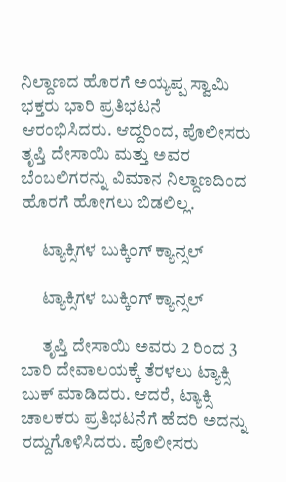ನಿಲ್ದಾಣದ ಹೊರಗೆ ಅಯ್ಯಪ್ಪ ಸ್ವಾಮಿ ಭಕ್ತರು ಭಾರಿ ಪ್ರತಿಭಟನೆ ಆರಂಭಿಸಿದರು. ಆದ್ದರಿಂದ, ಪೊಲೀಸರು ತೃಪ್ತಿ ದೇಸಾಯಿ ಮತ್ತು ಅವರ ಬೆಂಬಲಿಗರನ್ನು ವಿಮಾನ ನಿಲ್ದಾಣದಿಂದ ಹೊರಗೆ ಹೋಗಲು ಬಿಡಲಿಲ್ಲ.

      ಟ್ಯಾಕ್ಸಿಗಳ ಬುಕ್ಕಿಂಗ್ ಕ್ಯಾನ್ಸಲ್

      ಟ್ಯಾಕ್ಸಿಗಳ ಬುಕ್ಕಿಂಗ್ ಕ್ಯಾನ್ಸಲ್

      ತೃಪ್ತಿ ದೇಸಾಯಿ ಅವರು 2 ರಿಂದ 3 ಬಾರಿ ದೇವಾಲಯಕ್ಕೆ ತೆರಳಲು ಟ್ಯಾಕ್ಸಿ ಬುಕ್ ಮಾಡಿದರು. ಆದರೆ, ಟ್ಯಾಕ್ಸಿ ಚಾಲಕರು ಪ್ರತಿಭಟನೆಗೆ ಹೆದರಿ ಅದನ್ನು ರದ್ದುಗೊಳಿಸಿದರು. ಪೊಲೀಸರು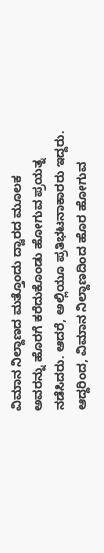ವಿಮಾನ ನಿಲ್ದಾಣದ ಮತ್ತೊಂದು ದ್ವಾರದ ಮೂಲಕ ಅವರನ್ನು ಹೊರಗೆ ಕರೆದುಕೊಂಡು ಹೋಗುವ ಪ್ರಯತ್ನ ನಡೆಸಿದರು. ಆದರೆ, ಅಲ್ಲಿಯೂ ಪ್ರತಿಭಟನಾಕಾರರು ಇದ್ದರು. ಆದ್ದರಿಂದ, ವಿಮಾನ ನಿಲ್ದಾಣದಿಂದ ಹೊರ ಹೋಗುವ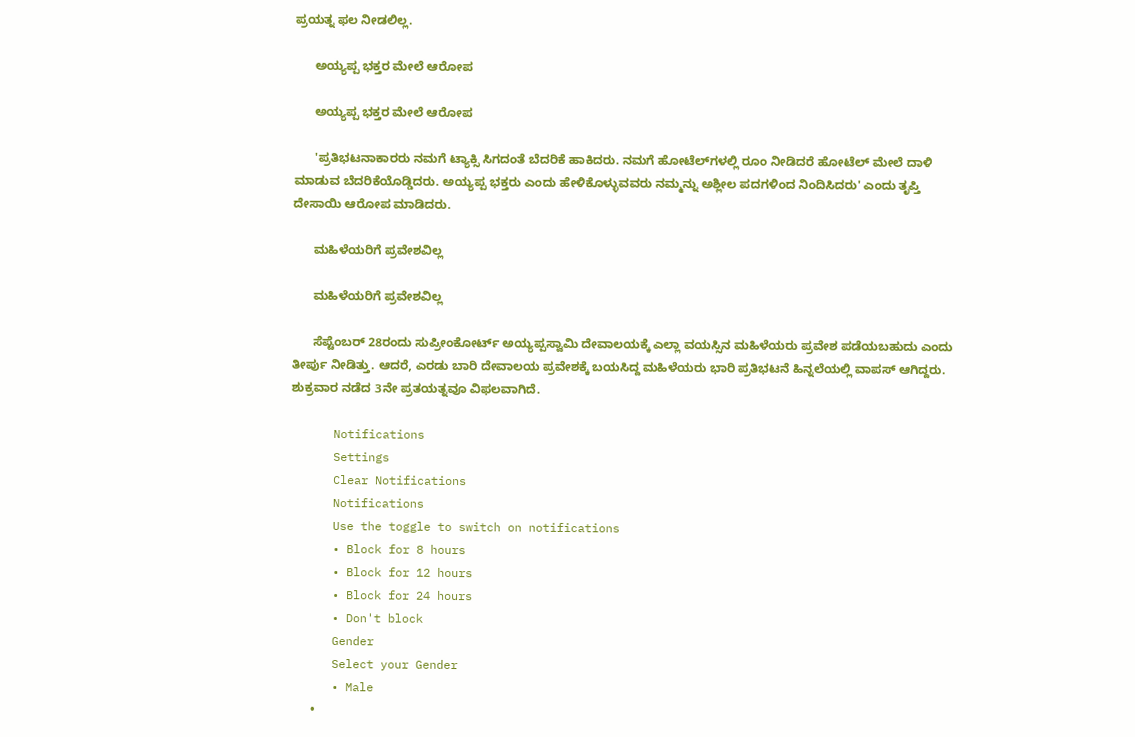ಪ್ರಯತ್ನ ಫಲ ನೀಡಲಿಲ್ಲ.

      ಅಯ್ಯಪ್ಪ ಭಕ್ತರ ಮೇಲೆ ಆರೋಪ

      ಅಯ್ಯಪ್ಪ ಭಕ್ತರ ಮೇಲೆ ಆರೋಪ

      'ಪ್ರತಿಭಟನಾಕಾರರು ನಮಗೆ ಟ್ಯಾಕ್ಸಿ ಸಿಗದಂತೆ ಬೆದರಿಕೆ ಹಾಕಿದರು. ನಮಗೆ ಹೋಟೆಲ್‌ಗಳಲ್ಲಿ ರೂಂ ನೀಡಿದರೆ ಹೋಟೆಲ್‌ ಮೇಲೆ ದಾಳಿ ಮಾಡುವ ಬೆದರಿಕೆಯೊಡ್ಡಿದರು. ಅಯ್ಯಪ್ಪ ಭಕ್ತರು ಎಂದು ಹೇಳಿಕೊಳ್ಳುವವರು ನಮ್ಮನ್ನು ಅಶ್ಲೀಲ ಪದಗಳಿಂದ ನಿಂದಿಸಿದರು' ಎಂದು ತೃಪ್ತಿ ದೇಸಾಯಿ ಆರೋಪ ಮಾಡಿದರು.

      ಮಹಿಳೆಯರಿಗೆ ಪ್ರವೇಶವಿಲ್ಲ

      ಮಹಿಳೆಯರಿಗೆ ಪ್ರವೇಶವಿಲ್ಲ

      ಸೆಪ್ಟೆಂಬರ್ 28ರಂದು ಸುಪ್ರೀಂಕೋರ್ಟ್‌ ಅಯ್ಯಪ್ಪಸ್ವಾಮಿ ದೇವಾಲಯಕ್ಕೆ ಎಲ್ಲಾ ವಯಸ್ಸಿನ ಮಹಿಳೆಯರು ಪ್ರವೇಶ ಪಡೆಯಬಹುದು ಎಂದು ತೀರ್ಪು ನೀಡಿತ್ತು. ಆದರೆ, ಎರಡು ಬಾರಿ ದೇವಾಲಯ ಪ್ರವೇಶಕ್ಕೆ ಬಯಸಿದ್ದ ಮಹಿಳೆಯರು ಭಾರಿ ಪ್ರತಿಭಟನೆ ಹಿನ್ನಲೆಯಲ್ಲಿ ವಾಪಸ್ ಆಗಿದ್ದರು. ಶುಕ್ರವಾರ ನಡೆದ 3ನೇ ಪ್ರತಯತ್ನವೂ ವಿಫಲವಾಗಿದೆ.

      Notifications
      Settings
      Clear Notifications
      Notifications
      Use the toggle to switch on notifications
      • Block for 8 hours
      • Block for 12 hours
      • Block for 24 hours
      • Don't block
      Gender
      Select your Gender
      • Male
      •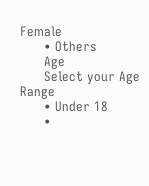Female
      • Others
      Age
      Select your Age Range
      • Under 18
      •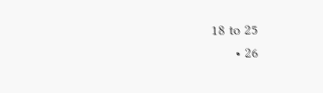18 to 25
      • 26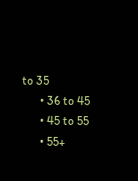to 35
      • 36 to 45
      • 45 to 55
      • 55+